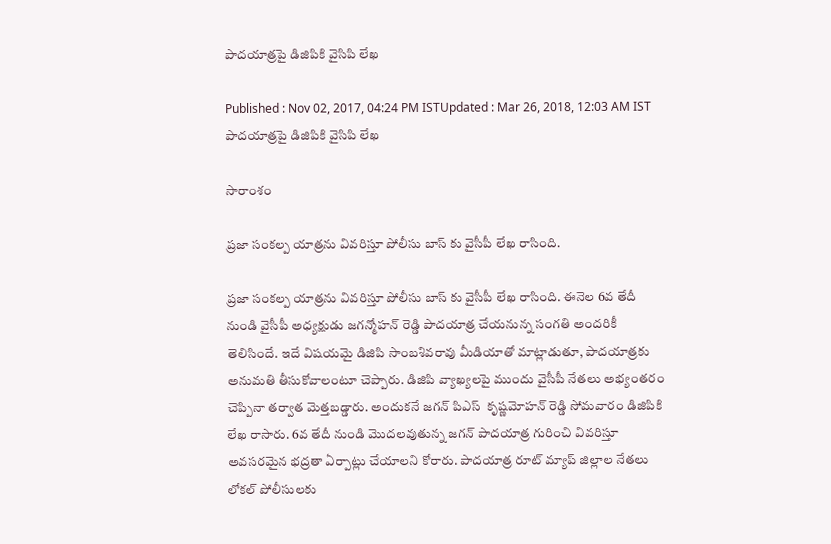పాదయాత్రపై డిజిపికి వైసిపి లేఖ

Published : Nov 02, 2017, 04:24 PM ISTUpdated : Mar 26, 2018, 12:03 AM IST
పాదయాత్రపై డిజిపికి వైసిపి లేఖ

సారాంశం

ప్రజా సంకల్ప యాత్రను వివరిస్తూ పోలీసు బాస్ కు వైసీపీ లేఖ రాసింది.

ప్రజా సంకల్ప యాత్రను వివరిస్తూ పోలీసు బాస్ కు వైసీపీ లేఖ రాసింది. ఈనెల 6వ తేదీ నుండి వైసీపీ అధ్యక్షుడు జగన్మోహన్ రెడ్డి పాదయాత్ర చేయనున్న సంగతి అందరికీ తెలిసిందే. ఇదే విషయమై డిజిపి సాంబశివరావు మీడియాతో మాట్లాడుతూ, పాదయాత్రకు అనుమతి తీసుకోవాలంటూ చెప్పారు. డిజిపి వ్యాఖ్యలపై ముందు వైసీపీ నేతలు అభ్యంతరం చెప్పినా తర్వాత మెత్తబడ్డారు. అందుకనే జగన్ పిఎస్  కృష్ణమోహన్ రెడ్డి సోమవారం డిజిపికి లేఖ రాసారు. 6వ తేదీ నుండి మొదలవుతున్న జగన్ పాదయాత్ర గురించి వివరిస్తూ అవసరమైన భద్రతా ఏర్పాట్లు చేయాలని కోరారు. పాదయాత్ర రూట్ మ్యాప్ జిల్లాల నేతలు లోకల్ పోలీసులకు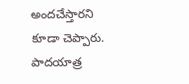అందచేస్తారని కూడా చెప్పారు. పాదయాత్ర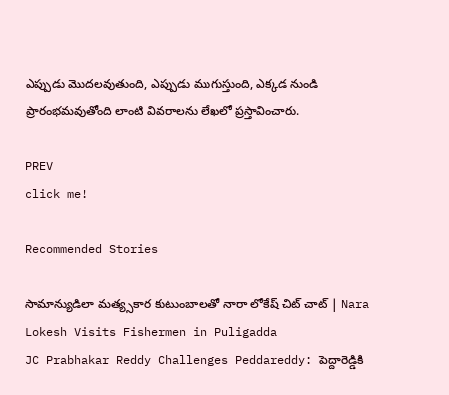ఎప్పుడు మొదలవుతుంది, ఎప్పుడు ముగుస్తుంది, ఎక్కడ నుండి ప్రారంభమవుతోంది లాంటి వివరాలను లేఖలో ప్రస్తావించారు.

PREV
click me!

Recommended Stories

సామాన్యుడిలా మత్య్సకార కుటుంబాలతో నారా లోకేష్ చిట్ చాట్ | Nara Lokesh Visits Fishermen in Puligadda
JC Prabhakar Reddy Challenges Peddareddy: పెద్దారెడ్డికి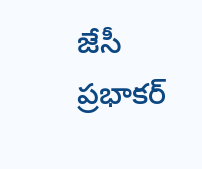జేసీ ప్రభాకర్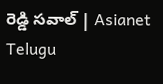రెడ్డి సవాల్ | Asianet Telugu